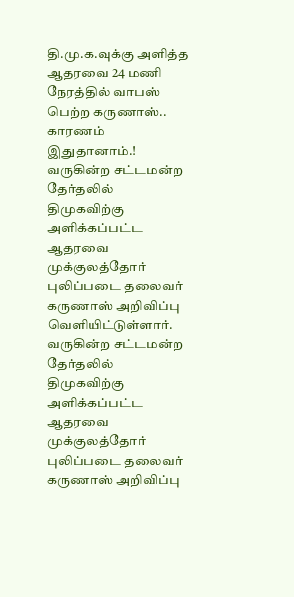தி.மு.க.வுக்கு அளித்த ஆதரவை 24 மணி நேரத்தில் வாபஸ் பெற்ற கருணாஸ்.. காரணம் இதுதானாம்.!
வருகின்ற சட்டமன்ற தேர்தலில் திமுகவிற்கு அளிக்கப்பட்ட ஆதரவை முக்குலத்தோர் புலிப்படை தலைவர் கருணாஸ் அறிவிப்பு வெளியிட்டுள்ளார்.
வருகின்ற சட்டமன்ற தேர்தலில் திமுகவிற்கு அளிக்கப்பட்ட ஆதரவை முக்குலத்தோர் புலிப்படை தலைவர் கருணாஸ் அறிவிப்பு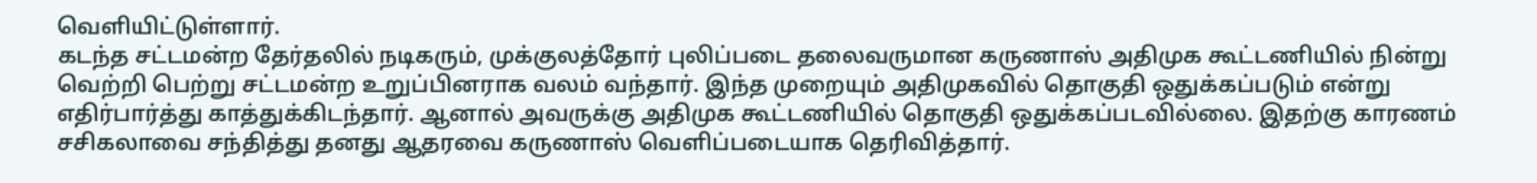வெளியிட்டுள்ளார்.
கடந்த சட்டமன்ற தேர்தலில் நடிகரும், முக்குலத்தோர் புலிப்படை தலைவருமான கருணாஸ் அதிமுக கூட்டணியில் நின்று வெற்றி பெற்று சட்டமன்ற உறுப்பினராக வலம் வந்தார். இந்த முறையும் அதிமுகவில் தொகுதி ஒதுக்கப்படும் என்று எதிர்பார்த்து காத்துக்கிடந்தார். ஆனால் அவருக்கு அதிமுக கூட்டணியில் தொகுதி ஒதுக்கப்படவில்லை. இதற்கு காரணம் சசிகலாவை சந்தித்து தனது ஆதரவை கருணாஸ் வெளிப்படையாக தெரிவித்தார்.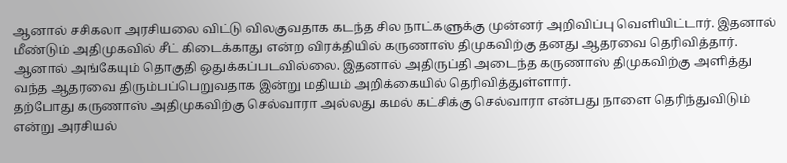ஆனால் சசிகலா அரசியலை விட்டு விலகுவதாக கடந்த சில நாட்களுக்கு முன்னர் அறிவிப்பு வெளியிட்டார். இதனால் மீண்டும் அதிமுகவில் சீட் கிடைக்காது என்ற விரக்தியில் கருணாஸ் திமுகவிற்கு தனது ஆதரவை தெரிவித்தார். ஆனால் அங்கேயும் தொகுதி ஒதுக்கப்படவில்லை. இதனால் அதிருப்தி அடைந்த கருணாஸ் திமுகவிற்கு அளித்து வந்த ஆதரவை திரும்பப்பெறுவதாக இன்று மதியம் அறிக்கையில் தெரிவித்துள்ளார்.
தற்போது கருணாஸ் அதிமுகவிற்கு செல்வாரா அல்லது கமல் கட்சிக்கு செல்வாரா என்பது நாளை தெரிந்துவிடும் என்று அரசியல்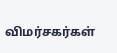விமர்சகர்கள்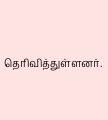தெரிவித்துள்ளனர்.